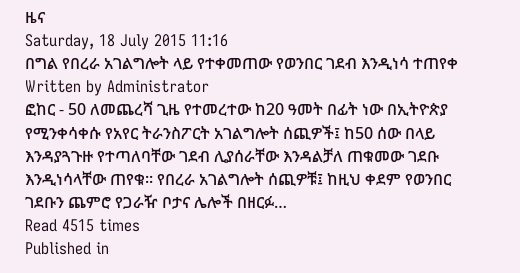ዜና
Saturday, 18 July 2015 11:16
በግል የበረራ አገልግሎት ላይ የተቀመጠው የወንበር ገደብ እንዲነሳ ተጠየቀ
Written by Administrator
ፎከር - 50 ለመጨረሻ ጊዜ የተመረተው ከ20 ዓመት በፊት ነው በኢትዮጵያ የሚንቀሳቀሱ የአየር ትራንስፖርት አገልግሎት ሰጪዎች፤ ከ50 ሰው በላይ እንዳያጓጉዙ የተጣለባቸው ገደብ ሊያሰራቸው እንዳልቻለ ጠቁመው ገደቡ እንዲነሳላቸው ጠየቁ፡፡ የበረራ አገልግሎት ሰጪዎቹ፤ ከዚህ ቀደም የወንበር ገደቡን ጨምሮ የጋራዥ ቦታና ሌሎች በዘርፉ…
Read 4515 times
Published in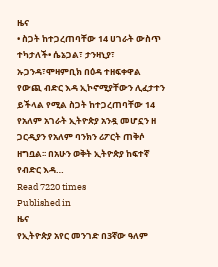ዜና
• ስጋት ከተጋረጠባቸው 14 ሀገራት ውስጥ ተካታለች• ሴኔጋል፣ ታንዛኒያ፣ ኡጋንዳ፣ሞዛምቢክ በዕዳ ተዘፍቀዋል የውጪ ብድር እዳ ኢኮኖሚያቸውን ሊፈታተን ይችላል የሚል ስጋት ከተጋረጠባቸው 14 የአለም አገራት ኢትዮጵያ አንዷ መሆኗን ዘ ጋርዲያን የአለም ባንክን ሪፖርት ጠቅሶ ዘግቧል፡፡ በአሁን ወቅት ኢትዮጵያ ከፍተኛ የብድር እዳ…
Read 7220 times
Published in
ዜና
የኢትዮጵያ አየር መንገድ በ3ኛው ዓለም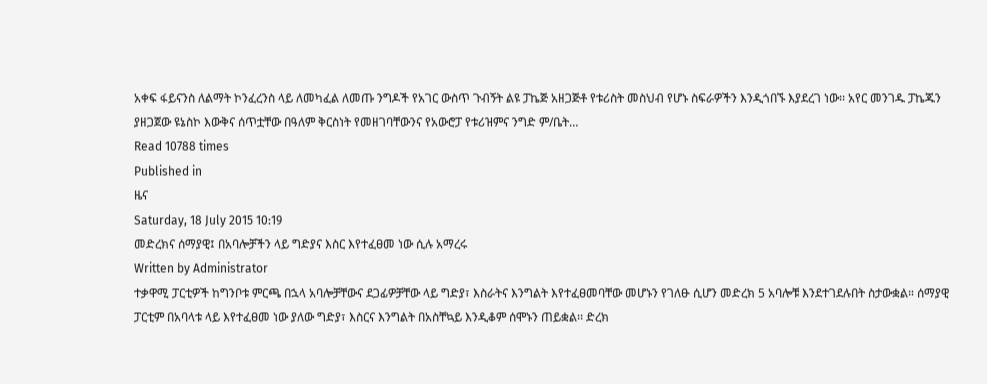አቀፍ ፋይናንስ ለልማት ኮንፈረንስ ላይ ለመካፈል ለመጡ ንግዶች የአገር ውስጥ ጉብኝት ልዩ ፓኬጅ አዘጋጅቶ የቱሪስት መስህብ የሆኑ ስፍራዎችን እንዲጎበኙ እያደረገ ነው፡፡ አየር መንገዱ ፓኬጁን ያዘጋጀው ዩኔስኮ እውቅና ሰጥቷቸው በዓለም ቅርስነት የመዘገባቸውንና የአውሮፓ የቱሪዝምና ንግድ ም/ቤት…
Read 10788 times
Published in
ዜና
Saturday, 18 July 2015 10:19
መድረክና ሰማያዊ፤ በአባሎቻችን ላይ ግድያና እስር እየተፈፀመ ነው ሲሉ አማረሩ
Written by Administrator
ተቃዋሚ ፓርቲዎች ከግንቦቱ ምርጫ በኋላ አባሎቻቸውና ደጋፊዎቻቸው ላይ ግድያ፣ እስራትና እንግልት እየተፈፀመባቸው መሆኑን የገለፁ ሲሆን መድረክ 5 አባሎቹ እንደተገደሉበት ስታውቋል። ሰማያዊ ፓርቲም በአባላቱ ላይ እየተፈፀመ ነው ያለው ግድያ፣ እስርና እንግልት በአስቸኳይ እንዲቆም ሰሞኑን ጠይቋል፡፡ ድረክ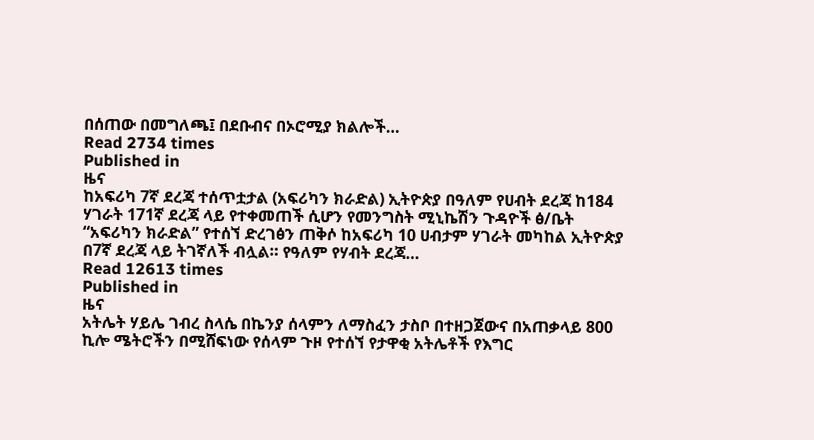በሰጠው በመግለጫ፤ በደቡብና በኦሮሚያ ክልሎች…
Read 2734 times
Published in
ዜና
ከአፍሪካ 7ኛ ደረጃ ተሰጥቷታል (አፍሪካን ክራድል) ኢትዮጵያ በዓለም የሀብት ደረጃ ከ184 ሃገራት 171ኛ ደረጃ ላይ የተቀመጠች ሲሆን የመንግስት ሚኒኬሽን ጉዳዮች ፅ/ቤት “አፍሪካን ክራድል” የተሰኘ ድረገፅን ጠቅሶ ከአፍሪካ 10 ሀብታም ሃገራት መካከል ኢትዮጵያ በ7ኛ ደረጃ ላይ ትገኛለች ብሏል። የዓለም የሃብት ደረጃ…
Read 12613 times
Published in
ዜና
አትሌት ሃይሌ ገብረ ስላሴ በኬንያ ሰላምን ለማስፈን ታስቦ በተዘጋጀውና በአጠቃላይ 800 ኪሎ ሜትሮችን በሚሸፍነው የሰላም ጉዞ የተሰኘ የታዋቂ አትሌቶች የእግር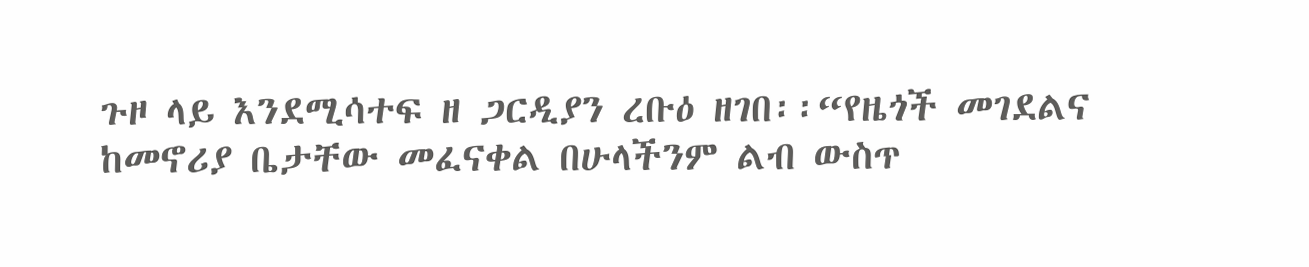ጉዞ ላይ እንደሚሳተፍ ዘ ጋርዲያን ረቡዕ ዘገበ፡፡“የዜጎች መገደልና ከመኖሪያ ቤታቸው መፈናቀል በሁላችንም ልብ ውስጥ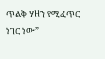ጥልቅ ሃዘን የሚፈጥር ነገር ነው”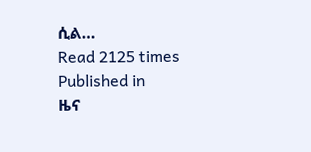ሲል…
Read 2125 times
Published in
ዜና